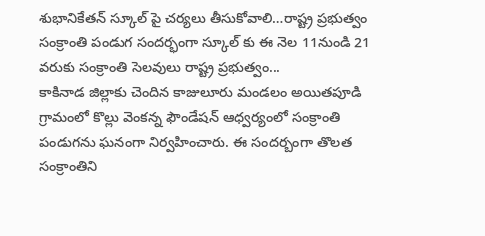శుభానికేతన్ స్కూల్ పై చర్యలు తీసుకోవాలి…రాష్ట్ర ప్రభుత్వం సంక్రాంతి పండుగ సందర్భంగా స్కూల్ కు ఈ నెల 11నుండి 21 వరుకు సంక్రాంతి సెలవులు రాష్ట్ర ప్రభుత్వం...
కాకినాడ జిల్లాకు చెందిన కాజులూరు మండలం అయితపూడి గ్రామంలో కొల్లు వెంకన్న ఫౌండేషన్ ఆధ్వర్యంలో సంక్రాంతి పండుగను ఘనంగా నిర్వహించారు. ఈ సందర్బంగా తొలత సంక్రాంతిని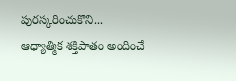పురస్కరించుకొని...
ఆధ్యాత్మిక శక్తిపాతం అందించే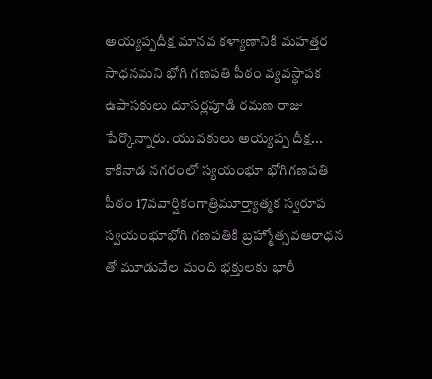అయ్యప్పదీక్ష మానవ కళ్యాణానికి మహత్తర సాధనమని భోగి గణపతి పీఠం వ్యవస్థాపక ఉపాసకులు దూసర్లపూడి రమణ రాజు పేర్కొన్నారు. యువకులు అయ్యప్ప దీక్ష...
కాకినాడ నగరంలో స్యయంభూ భోగిగణపతి పీఠం 17వవార్షికంగాత్రిమూర్త్యాత్మక స్వరూప స్వయంభూభోగి గణపతికి బ్రహ్మోత్సవఆరాధన తో మూడువేల మంది భక్తులకు భారీ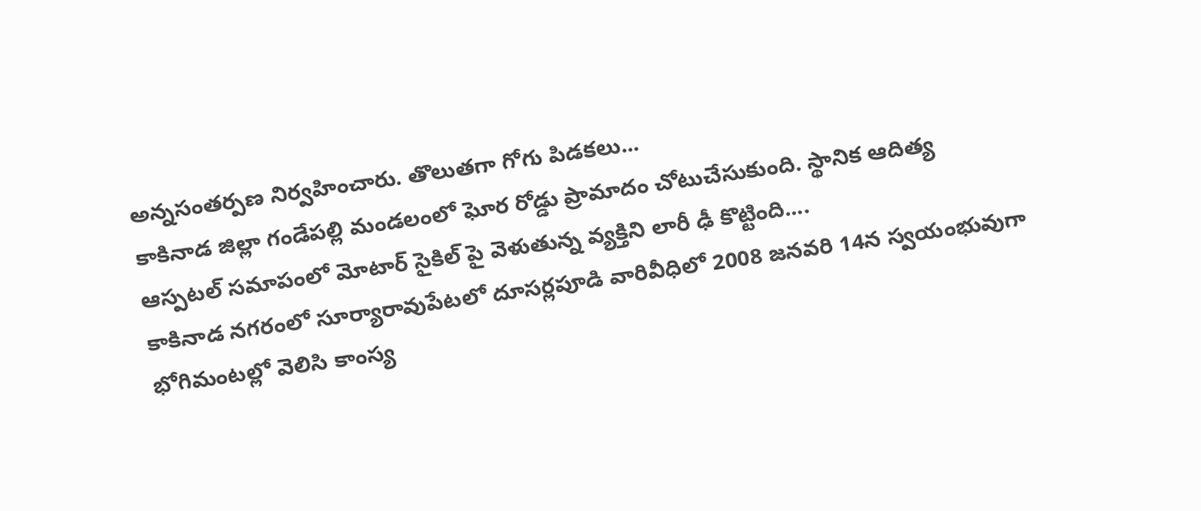అన్నసంతర్పణ నిర్వహించారు. తొలుతగా గోగు పిడకలు...
కాకినాడ జిల్లా గండేపల్లి మండలంలో ఘోర రోడ్డు ప్రామాదం చోటుచేసుకుంది. స్థానిక ఆదిత్య ఆస్పటల్ సమాపంలో మోటార్ సైకిల్ పై వెళుతున్న వ్యక్తిని లారీ ఢీ కొట్టింది....
కాకినాడ నగరంలో సూర్యారావుపేటలో దూసర్లపూడి వారివీధిలో 2008 జనవరి 14న స్వయంభువుగా భోగిమంటల్లో వెలిసి కాంస్య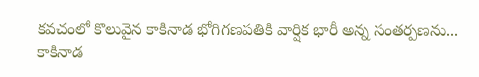కవచంలో కొలువైన కాకినాడ భోగిగణపతికి వార్షిక భారీ అన్న సంతర్పణను...
కాకినాడ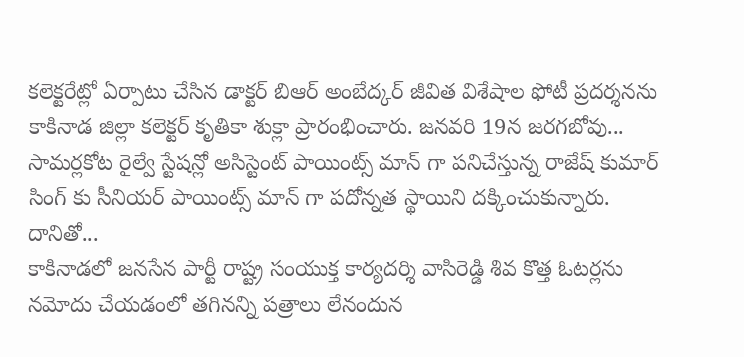కలెక్టరేట్లో ఏర్పాటు చేసిన డాక్టర్ బిఆర్ అంబేద్కర్ జీవిత విశేషాల ఫోటీ ప్రదర్శనను కాకినాడ జిల్లా కలెక్టర్ కృతికా శుక్లా ప్రారంభించారు. జనవరి 19న జరగబోవు...
సామర్లకోట రైల్వే స్టేషన్లో అసిస్టెంట్ పాయింట్స్ మాన్ గా పనిచేస్తున్న రాజేష్ కుమార్ సింగ్ కు సీనియర్ పాయింట్స్ మాన్ గా పదోన్నత స్థాయిని దక్కించుకున్నారు. దానితో...
కాకినాడలో జనసేన పార్టీ రాష్ట్ర సంయుక్త కార్యదర్శి వాసిరెడ్డి శివ కొత్త ఓటర్లను నమోదు చేయడంలో తగినన్ని పత్రాలు లేనందున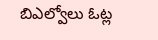బిఎల్వోలు ఓట్ల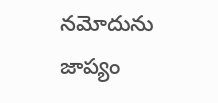నమోదును జాప్యం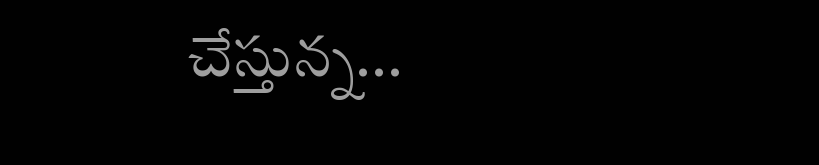చేస్తున్న...